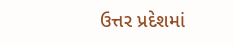ઉત્તર પ્રદેશમાં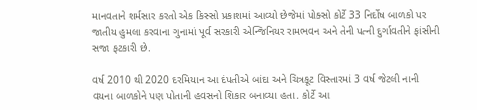માનવતાને શર્મસાર કરતો એક કિસ્સો પ્રકાશમાં આવ્યો છેજેમાં પોક્સો કોર્ટે 33 નિર્દોષ બાળકો પર જાતીય હુમલા કરવાના ગુનામાં પૂર્વ સરકારી એન્જિનિયર રામભવન અને તેની પત્ની દુર્ગાવતીને ફાંસીની સજા ફટકારી છે.

વર્ષ 2010 થી 2020 દરમિયાન આ દંપતીએ બાંદા અને ચિત્રકૂટ વિસ્તારમાં 3 વર્ષ જેટલી નાની વયના બાળકોને પણ પોતાની હવસનો શિકાર બનાવ્યા હતા. કોર્ટે આ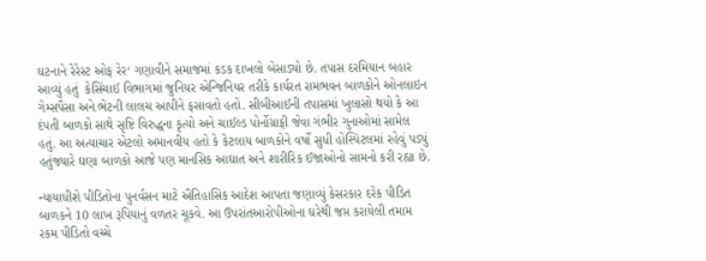ઘટનાને રેરેસ્ટ ઓફ રેર‘ ગણાવીને સમાજમાં કડક દાખલો બેસાડ્યો છે. તપાસ દરમિયાન બહાર આવ્યું હતું  કેસિંચાઈ વિભાગમાં જુનિયર એન્જિનિયર તરીકે કાર્યરત રામભવન બાળકોને ઓનલાઇન ગેમ્સપૈસા અને ભેટની લાલચ આપીને ફસાવતો હતો. સીબીઆઈની તપાસમાં ખુલાસો થયો કે આ દંપતી બાળકો સાથે સૃષ્ટિ વિરુદ્ધના કૃત્યો અને ચાઈલ્ડ પોર્નોગ્રાફી જેવા ગંભીર ગુનાઓમાં સામેલ હતું. આ અત્યાચાર એટલો અમાનવીય હતો કે કેટલાય બાળકોને વર્ષો સુધી હોસ્પિટલમાં રહેવું પડ્યું હતુંજ્યારે ઘણા બાળકો આજે પણ માનસિક આઘાત અને શારીરિક ઈજાઓનો સામનો કરી રહ્યા છે.

ન્યાયાધીશે પીડિતોના પુનર્વસન માટે ઐતિહાસિક આદેશ આપતા જણાવ્યું કેસરકાર દરેક પીડિત બાળકને 10 લાખ રૂપિયાનું વળતર ચૂકવે. આ ઉપરાંતઆરોપીઓના ઘરેથી જપ્ત કરાયેલી તમામ રકમ પીડિતો વચ્ચે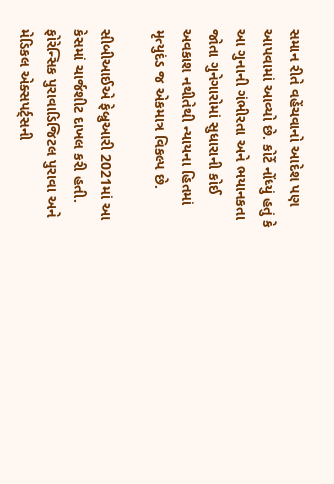સમાન રીતે વહેંચવાનો આદેશ પણ આપવામાં આવ્યો છે. કોર્ટે નોંધ્યું હતું કે આ ગુનાની ગંભીરતા અને ભયાનકતા જોતા ગુનેગારોમાં સુધારાની કોઈ અવકાશ નથીતેથી ન્યાયના હિતમાં મૃત્યુદંડ જ એકમાત્ર વિકલ્પ છે.

સીબીઆઈએ ફેબ્રુઆરી 2021માં આ કેસમાં ચાર્જશીટ દાખલ કરી હતી. ફોરેન્સિક પુરાવાડિજિટલ પુરાવા અને મેડિકલ એક્સપર્ટ્સની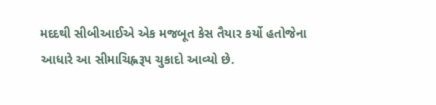મદદથી સીબીઆઈએ એક મજબૂત કેસ તૈયાર કર્યો હતોજેના આધારે આ સીમાચિહ્નરૂપ ચુકાદો આવ્યો છે.